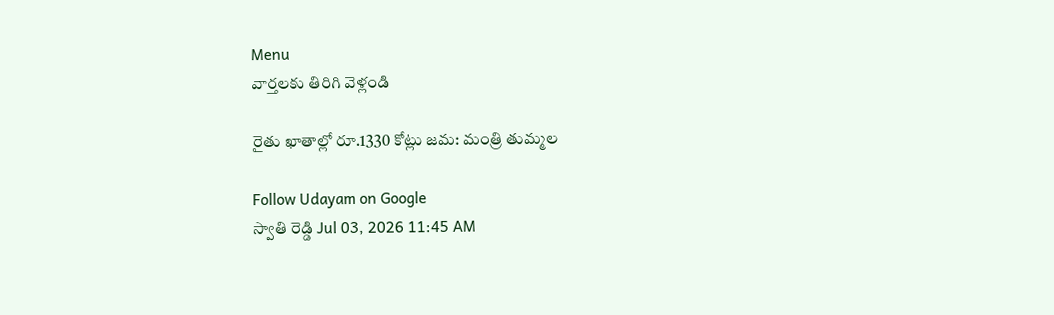Menu
వార్తలకు తిరిగి వెళ్లండి

రైతు ఖాతాల్లో రూ.1330 కోట్లు జమ: మంత్రి తుమ్మల

Follow Udayam on Google
స్వాతి రెడ్డి Jul 03, 2026 11:45 AM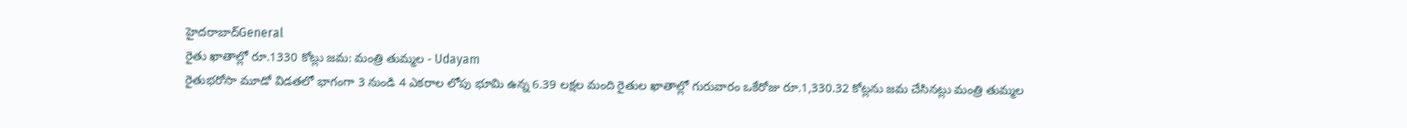హైదరాబాద్General
రైతు ఖాతాల్లో రూ.1330 కోట్లు జమ: మంత్రి తుమ్మల - Udayam
రైతుభరోసా మూడో విడతలో భాగంగా 3 నుండి 4 ఎకరాల లోపు భూమి ఉన్న 6.39 లక్షల మంది రైతుల ఖాతాల్లో గురువారం ఒకేరోజు రూ.1,330.32 కోట్లను జమ చేసినట్లు మంత్రి తుమ్మల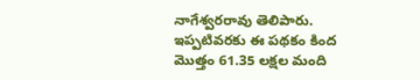నాగేశ్వరరావు తెలిపారు. ఇప్పటివరకు ఈ పథకం కింద మొత్తం 61.35 లక్షల మంది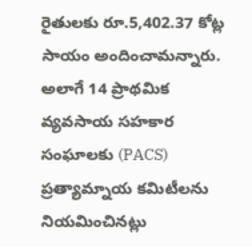రైతులకు రూ.5,402.37 కోట్ల సాయం అందించామన్నారు. అలాగే 14 ప్రాథమిక వ్యవసాయ సహకార సంఘాలకు (PACS) ప్రత్యామ్నాయ కమిటీలను నియమించినట్లు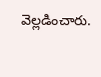వెల్లడించారు.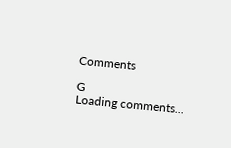Comments

G
Loading comments...